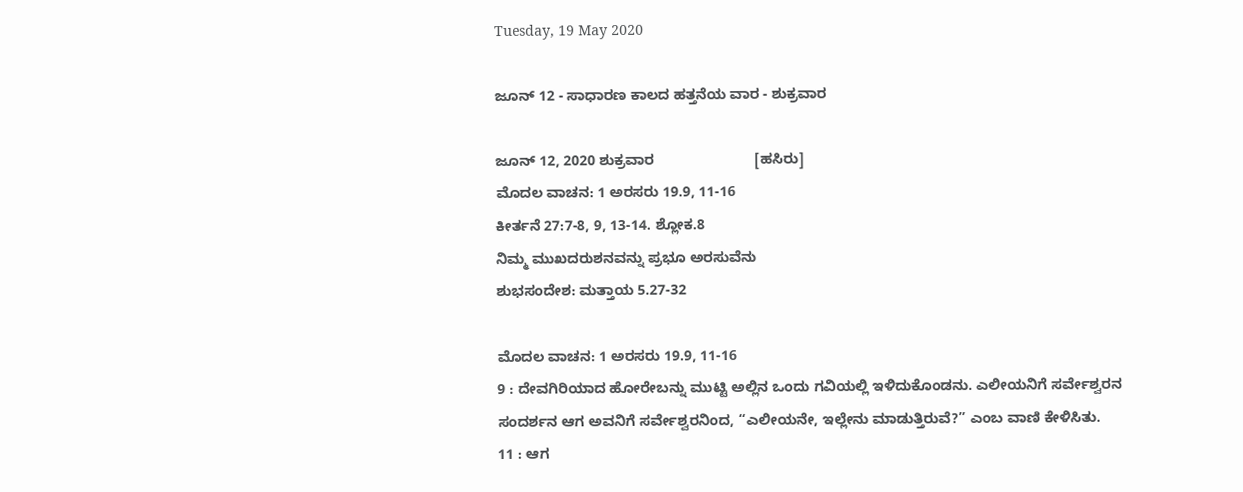Tuesday, 19 May 2020

ಜೂನ್ 12 - ಸಾಧಾರಣ ಕಾಲದ ಹತ್ತನೆಯ ವಾರ - ಶುಕ್ರವಾರ

ಜೂನ್ 12, 2020 ಶುಕ್ರವಾರ                         [ಹಸಿರು]
ಮೊದಲ ವಾಚನ: 1 ಅರಸರು 19.9, 11-16
ಕೀರ್ತನೆ 27:7-8, 9, 13-14. ಶ್ಲೋಕ.8
ನಿಮ್ಮ ಮುಖದರುಶನವನ್ನು ಪ್ರಭೂ ಅರಸುವೆನು
ಶುಭಸಂದೇಶ: ಮತ್ತಾಯ 5.27-32

ಮೊದಲ ವಾಚನ: 1 ಅರಸರು 19.9, 11-16
9 : ದೇವಗಿರಿಯಾದ ಹೋರೇಬನ್ನು ಮುಟ್ಟಿ ಅಲ್ಲಿನ ಒಂದು ಗವಿಯಲ್ಲಿ ಇಳಿದುಕೊಂಡನು. ಎಲೀಯನಿಗೆ ಸರ್ವೇಶ್ವರನ ಸಂದರ್ಶನ ಆಗ ಅವನಿಗೆ ಸರ್ವೇಶ್ವರನಿಂದ, “ಎಲೀಯನೇ, ಇಲ್ಲೇನು ಮಾಡುತ್ತಿರುವೆ?” ಎಂಬ ವಾಣಿ ಕೇಳಿಸಿತು.
11 : ಆಗ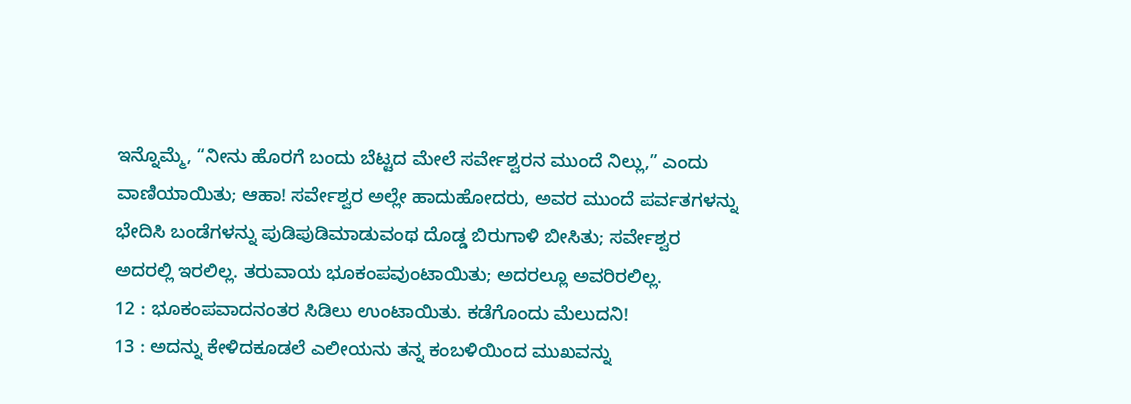ಇನ್ನೊಮ್ಮೆ, “ನೀನು ಹೊರಗೆ ಬಂದು ಬೆಟ್ಟದ ಮೇಲೆ ಸರ್ವೇಶ್ವರನ ಮುಂದೆ ನಿಲ್ಲು,” ಎಂದು ವಾಣಿಯಾಯಿತು; ಆಹಾ! ಸರ್ವೇಶ್ವರ ಅಲ್ಲೇ ಹಾದುಹೋದರು, ಅವರ ಮುಂದೆ ಪರ್ವತಗಳನ್ನು ಭೇದಿಸಿ ಬಂಡೆಗಳನ್ನು ಪುಡಿಪುಡಿಮಾಡುವಂಥ ದೊಡ್ಡ ಬಿರುಗಾಳಿ ಬೀಸಿತು; ಸರ್ವೇಶ್ವರ ಅದರಲ್ಲಿ ಇರಲಿಲ್ಲ. ತರುವಾಯ ಭೂಕಂಪವುಂಟಾಯಿತು; ಅದರಲ್ಲೂ ಅವರಿರಲಿಲ್ಲ.
12 : ಭೂಕಂಪವಾದನಂತರ ಸಿಡಿಲು ಉಂಟಾಯಿತು. ಕಡೆಗೊಂದು ಮೆಲುದನಿ!
13 : ಅದನ್ನು ಕೇಳಿದಕೂಡಲೆ ಎಲೀಯನು ತನ್ನ ಕಂಬಳಿಯಿಂದ ಮುಖವನ್ನು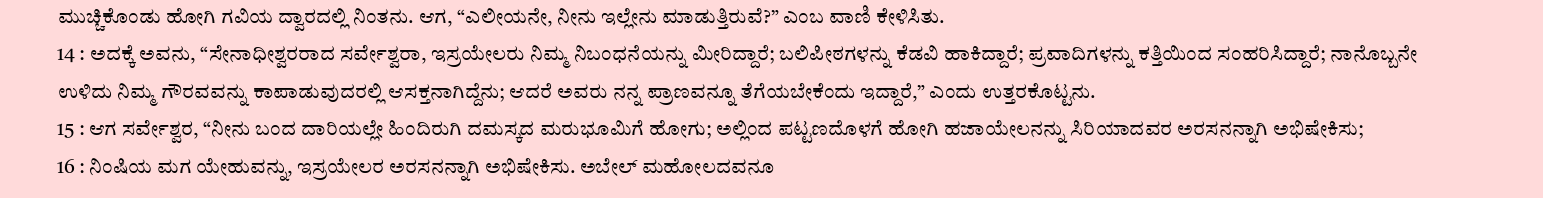ಮುಚ್ಚಿಕೊಂಡು ಹೋಗಿ ಗವಿಯ ದ್ವಾರದಲ್ಲಿ ನಿಂತನು. ಆಗ, “ಎಲೀಯನೇ, ನೀನು ಇಲ್ಲೇನು ಮಾಡುತ್ತಿರುವೆ?” ಎಂಬ ವಾಣಿ ಕೇಳಿಸಿತು.
14 : ಅದಕ್ಕೆ ಅವನು, “ಸೇನಾಧೀಶ್ವರರಾದ ಸರ್ವೇಶ್ವರಾ, ಇಸ್ರಯೇಲರು ನಿಮ್ಮ ನಿಬಂಧನೆಯನ್ನು ಮೀರಿದ್ದಾರೆ; ಬಲಿಪೀಠಗಳನ್ನು ಕೆಡವಿ ಹಾಕಿದ್ದಾರೆ; ಪ್ರವಾದಿಗಳನ್ನು ಕತ್ತಿಯಿಂದ ಸಂಹರಿಸಿದ್ದಾರೆ; ನಾನೊಬ್ಬನೇ ಉಳಿದು ನಿಮ್ಮ ಗೌರವವನ್ನು ಕಾಪಾಡುವುದರಲ್ಲಿ ಆಸಕ್ತನಾಗಿದ್ದೆನು; ಆದರೆ ಅವರು ನನ್ನ ಪ್ರಾಣವನ್ನೂ ತೆಗೆಯಬೇಕೆಂದು ಇದ್ದಾರೆ,” ಎಂದು ಉತ್ತರಕೊಟ್ಟನು.
15 : ಆಗ ಸರ್ವೇಶ್ವರ, “ನೀನು ಬಂದ ದಾರಿಯಲ್ಲೇ ಹಿಂದಿರುಗಿ ದಮಸ್ಕದ ಮರುಭೂಮಿಗೆ ಹೋಗು; ಅಲ್ಲಿಂದ ಪಟ್ಟಣದೊಳಗೆ ಹೋಗಿ ಹಜಾಯೇಲನನ್ನು ಸಿರಿಯಾದವರ ಅರಸನನ್ನಾಗಿ ಅಭಿಷೇಕಿಸು;
16 : ನಿಂಷಿಯ ಮಗ ಯೇಹುವನ್ನು, ಇಸ್ರಯೇಲರ ಅರಸನನ್ನಾಗಿ ಅಭಿಷೇಕಿಸು. ಅಬೇಲ್ ಮಹೋಲದವನೂ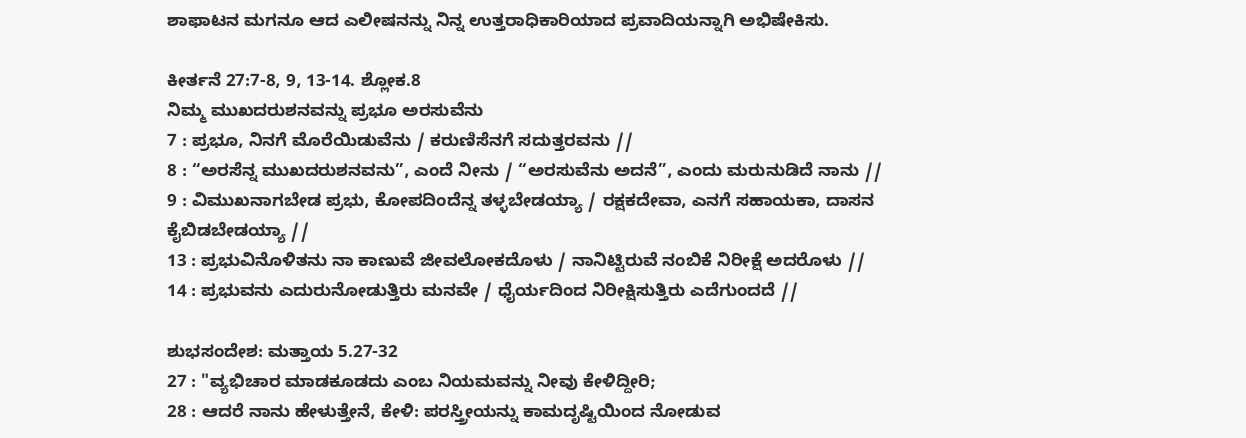ಶಾಫಾಟನ ಮಗನೂ ಆದ ಎಲೀಷನನ್ನು ನಿನ್ನ ಉತ್ತರಾಧಿಕಾರಿಯಾದ ಪ್ರವಾದಿಯನ್ನಾಗಿ ಅಭಿಷೇಕಿಸು.

ಕೀರ್ತನೆ 27:7-8, 9, 13-14. ಶ್ಲೋಕ.8
ನಿಮ್ಮ ಮುಖದರುಶನವನ್ನು ಪ್ರಭೂ ಅರಸುವೆನು
7 : ಪ್ರಭೂ, ನಿನಗೆ ಮೊರೆಯಿಡುವೆನು / ಕರುಣಿಸೆನಗೆ ಸದುತ್ತರವನು //
8 : “ಅರಸೆನ್ನ ಮುಖದರುಶನವನು”, ಎಂದೆ ನೀನು / “ಅರಸುವೆನು ಅದನೆ”, ಎಂದು ಮರುನುಡಿದೆ ನಾನು //
9 : ವಿಮುಖನಾಗಬೇಡ ಪ್ರಭು, ಕೋಪದಿಂದೆನ್ನ ತಳ್ಳಬೇಡಯ್ಯಾ / ರಕ್ಷಕದೇವಾ, ಎನಗೆ ಸಹಾಯಕಾ, ದಾಸನ ಕೈಬಿಡಬೇಡಯ್ಯಾ //
13 : ಪ್ರಭುವಿನೊಳಿತನು ನಾ ಕಾಣುವೆ ಜೀವಲೋಕದೊಳು / ನಾನಿಟ್ಟಿರುವೆ ನಂಬಿಕೆ ನಿರೀಕ್ಷೆ ಅದರೊಳು //
14 : ಪ್ರಭುವನು ಎದುರುನೋಡುತ್ತಿರು ಮನವೇ / ಧೈರ್ಯದಿಂದ ನಿರೀಕ್ಷಿಸುತ್ತಿರು ಎದೆಗುಂದದೆ //

ಶುಭಸಂದೇಶ: ಮತ್ತಾಯ 5.27-32
27 : "ವ್ಯಭಿಚಾರ ಮಾಡಕೂಡದು ಎಂಬ ನಿಯಮವನ್ನು ನೀವು ಕೇಳಿದ್ದೀರಿ;
28 : ಆದರೆ ನಾನು ಹೇಳುತ್ತೇನೆ, ಕೇಳಿ: ಪರಸ್ತ್ರೀಯನ್ನು ಕಾಮದೃಷ್ಟಿಯಿಂದ ನೋಡುವ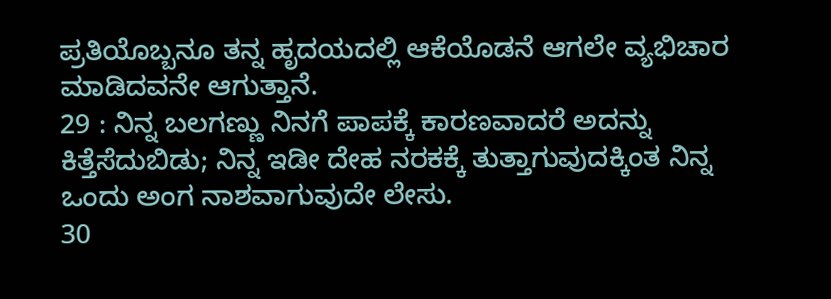ಪ್ರತಿಯೊಬ್ಬನೂ ತನ್ನ ಹೃದಯದಲ್ಲಿ ಆಕೆಯೊಡನೆ ಆಗಲೇ ವ್ಯಭಿಚಾರ ಮಾಡಿದವನೇ ಆಗುತ್ತಾನೆ.
29 : ನಿನ್ನ ಬಲಗಣ್ಣು ನಿನಗೆ ಪಾಪಕ್ಕೆ ಕಾರಣವಾದರೆ ಅದನ್ನು ಕಿತ್ತೆಸೆದುಬಿಡು; ನಿನ್ನ ಇಡೀ ದೇಹ ನರಕಕ್ಕೆ ತುತ್ತಾಗುವುದಕ್ಕಿಂತ ನಿನ್ನ ಒಂದು ಅಂಗ ನಾಶವಾಗುವುದೇ ಲೇಸು.
30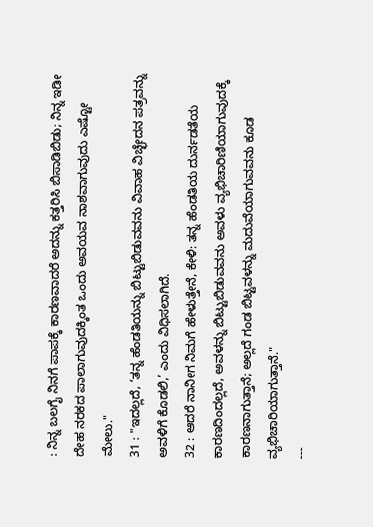: ನಿನ್ನ ಬಲಗೈ ನಿನಗೆ ಪಾಪಕ್ಕೆ ಕಾರಣವಾದರೆ ಅದನ್ನು ಕತ್ತರಿಸಿ ಬಿಸಾಡಿಬಿಡು; ನಿನ್ನ ಇಡೀ ದೇಹ ನರಕದ ಪಾಲಾಗುವುದಕ್ಕಿಂತ ಒಂದು ಅವಯವ ನಾಶವಾಗುವುದು ಎಷ್ಟೋ ಮೇಲು."
31 : "ಇದಲ್ಲದೆ, ‘ತನ್ನ ಹೆಂಡತಿಯನ್ನು ಬಿಟ್ಟುಬಿಡುವವನು ವಿವಾಹ ವಿಚ್ಛೇದನ ಪತ್ರವನ್ನು ಅವಳಿಗೆ ಕೊಡಲಿ,’ ಎಂದು ವಿಧಿಸಲಾಗಿದೆ.
32 : ಆದರೆ ನಾನೀಗ ನಿಮಗೆ ಹೇಳುತ್ತೇನೆ, ಕೇಳಿ: ತನ್ನ ಹೆಂಡತಿಯ ದುರ್ನಡತೆಯ ಕಾರಣದಿಂದಲ್ಲದೆ, ಅವಳನ್ನು ಬಿಟ್ಟುಬಿಡುವವನು ಅವಳು ವ್ಯಭಿಚಾರಿಣಿಯಾಗುವುದಕ್ಕೆ ಕಾರಣನಾಗುತ್ತಾನೆ; ಅಲ್ಲದೆ ಗಂಡ ಬಿಟ್ಟವಳನ್ನು ಮದುವೆಯಾಗುವವನು ಕೂಡ ವ್ಯಭಿಚಾರಿಯಾಗುತ್ತಾನೆ."
---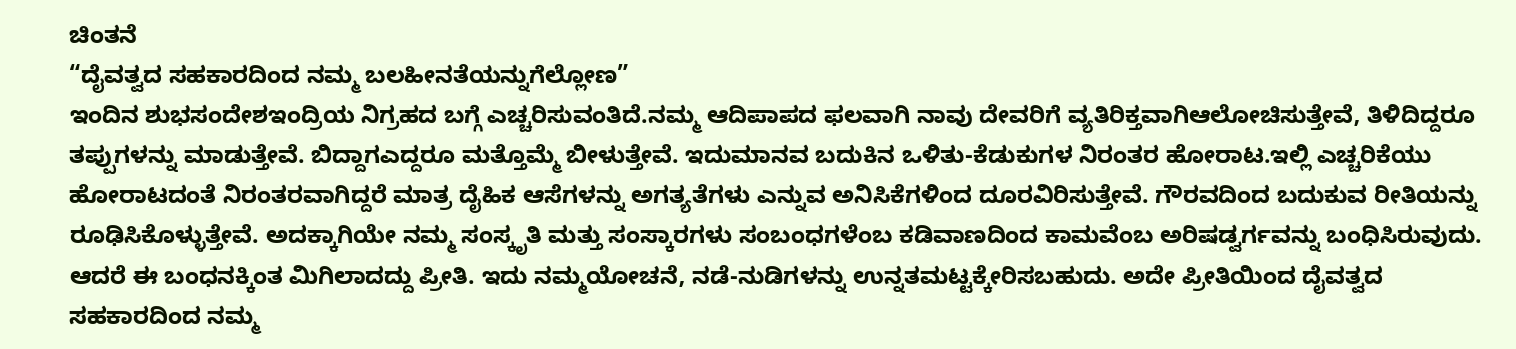ಚಿಂತನೆ
“ದೈವತ್ವದ ಸಹಕಾರದಿಂದ ನಮ್ಮ ಬಲಹೀನತೆಯನ್ನುಗೆಲ್ಲೋಣ”
ಇಂದಿನ ಶುಭಸಂದೇಶಇಂದ್ರಿಯ ನಿಗ್ರಹದ ಬಗ್ಗೆ ಎಚ್ಚರಿಸುವಂತಿದೆ.ನಮ್ಮ ಆದಿಪಾಪದ ಫಲವಾಗಿ ನಾವು ದೇವರಿಗೆ ವ್ಯತಿರಿಕ್ತವಾಗಿಆಲೋಚಿಸುತ್ತೇವೆ, ತಿಳಿದಿದ್ದರೂ ತಪ್ಪುಗಳನ್ನು ಮಾಡುತ್ತೇವೆ. ಬಿದ್ದಾಗಎದ್ದರೂ ಮತ್ತೊಮ್ಮೆ ಬೀಳುತ್ತೇವೆ. ಇದುಮಾನವ ಬದುಕಿನ ಒಳಿತು-ಕೆಡುಕುಗಳ ನಿರಂತರ ಹೋರಾಟ.ಇಲ್ಲಿ ಎಚ್ಚರಿಕೆಯು ಹೋರಾಟದಂತೆ ನಿರಂತರವಾಗಿದ್ದರೆ ಮಾತ್ರ ದೈಹಿಕ ಆಸೆಗಳನ್ನು ಅಗತ್ಯತೆಗಳು ಎನ್ನುವ ಅನಿಸಿಕೆಗಳಿಂದ ದೂರವಿರಿಸುತ್ತೇವೆ. ಗೌರವದಿಂದ ಬದುಕುವ ರೀತಿಯನ್ನು ರೂಢಿಸಿಕೊಳ್ಳುತ್ತೇವೆ. ಅದಕ್ಕಾಗಿಯೇ ನಮ್ಮ ಸಂಸ್ಕೃತಿ ಮತ್ತು ಸಂಸ್ಕಾರಗಳು ಸಂಬಂಧಗಳೆಂಬ ಕಡಿವಾಣದಿಂದ ಕಾಮವೆಂಬ ಅರಿಷಡ್ವರ್ಗವನ್ನು ಬಂಧಿಸಿರುವುದು.
ಆದರೆ ಈ ಬಂಧನಕ್ಕಿಂತ ಮಿಗಿಲಾದದ್ದು ಪ್ರೀತಿ. ಇದು ನಮ್ಮಯೋಚನೆ, ನಡೆ-ನುಡಿಗಳನ್ನು ಉನ್ನತಮಟ್ಟಕ್ಕೇರಿಸಬಹುದು. ಅದೇ ಪ್ರೀತಿಯಿಂದ ದೈವತ್ವದ ಸಹಕಾರದಿಂದ ನಮ್ಮ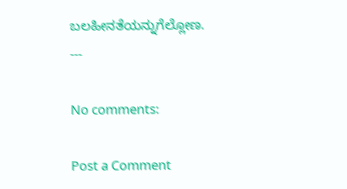ಬಲಹೀನತೆಯನ್ನುಗೆಲ್ಲೋಣ.
---

No comments:

Post a Comment